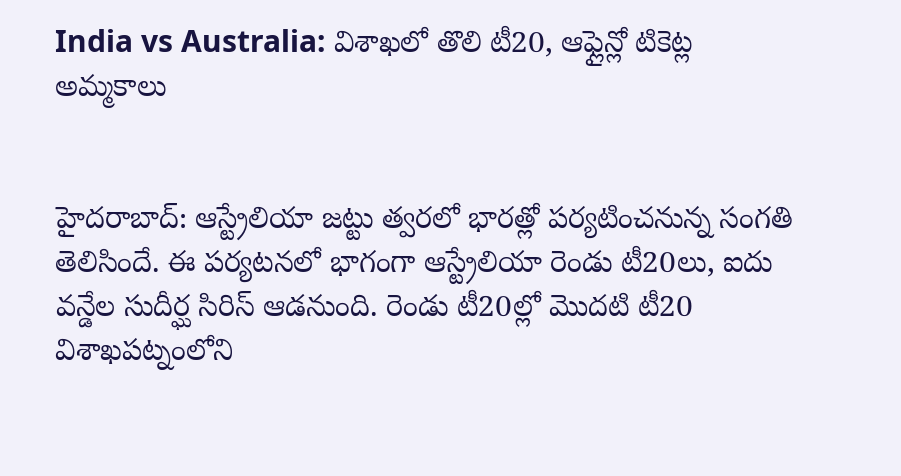India vs Australia: విశాఖలో తొలి టీ20, ఆఫ్లైన్లో టికెట్ల అమ్మకాలు


హైదరాబాద్: ఆస్ట్రేలియా జట్టు త్వరలో భారత్లో పర్యటించనున్న సంగతి తెలిసిందే. ఈ పర్యటనలో భాగంగా ఆస్ట్రేలియా రెండు టీ20లు, ఐదు వన్డేల సుదీర్ఘ సిరిస్ ఆడనుంది. రెండు టీ20ల్లో మొదటి టీ20 విశాఖపట్నంలోని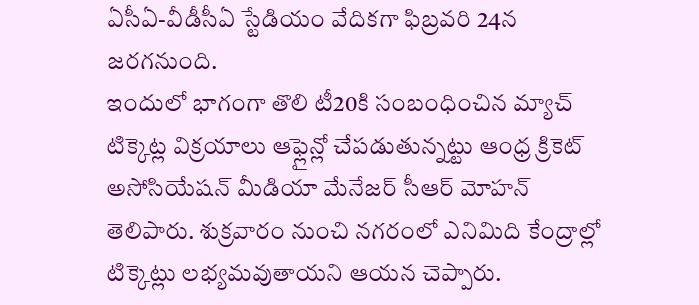ఏసీఏ-వీడీసీఏ స్టేడియం వేదికగా ఫిబ్రవరి 24న జరగనుంది.
ఇందులో భాగంగా తొలి టీ20కి సంబంధించిన మ్యాచ్ టిక్కెట్ల విక్రయాలు ఆఫ్లైన్లో చేపడుతున్నట్టు ఆంధ్ర క్రికెట్ అసోసియేషన్ మీడియా మేనేజర్ సీఆర్ మోహన్ తెలిపారు. శుక్రవారం నుంచి నగరంలో ఎనిమిది కేంద్రాల్లో టిక్కెట్లు లభ్యమవుతాయని ఆయన చెప్పారు.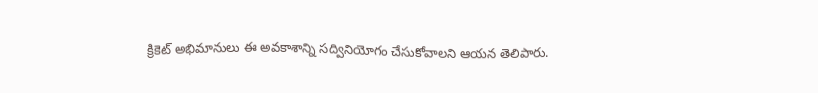క్రికెట్ అభిమానులు ఈ అవకాశాన్ని సద్వినియోగం చేసుకోవాలని ఆయన తెలిపారు.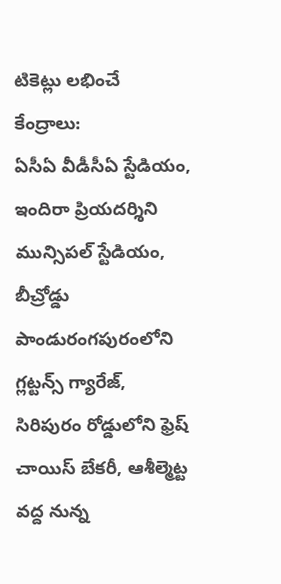టికెట్లు లభించే కేంద్రాలు:
ఏసీఏ వీడీసీఏ స్టేడియం, ఇందిరా ప్రియదర్శిని మున్సిపల్ స్టేడియం, బీచ్రోడ్డు పాండురంగపురంలోని గ్లట్టన్స్ గ్యారేజ్, సిరిపురం రోడ్డులోని ఫ్రెష్ చాయిస్ బేకరీ, ఆశీల్మెట్ట వద్ద నున్న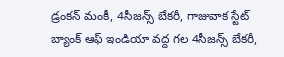డ్రంకన్ మంకీ, 4సీజన్స్ బేకరీ, గాజువాక స్టేట్ బ్యాంక్ ఆఫ్ ఇండియా వద్ద గల 4సీజన్స్ బేకరీ,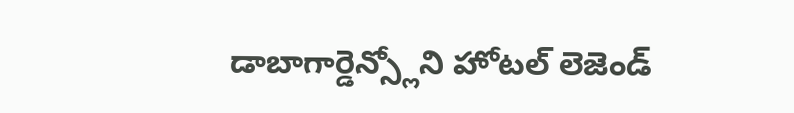డాబాగార్డెన్స్లోని హోటల్ లెజెండ్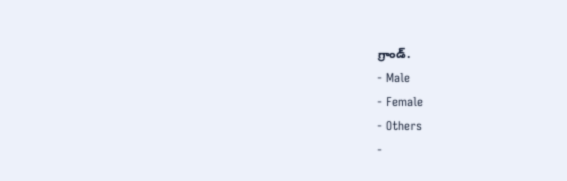గ్రాండ్.
- Male
- Female
- Others
-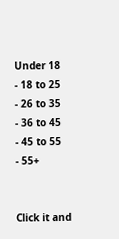Under 18
- 18 to 25
- 26 to 35
- 36 to 45
- 45 to 55
- 55+


Click it and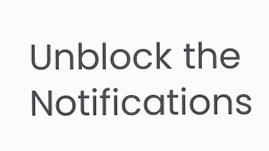Unblock the Notifications